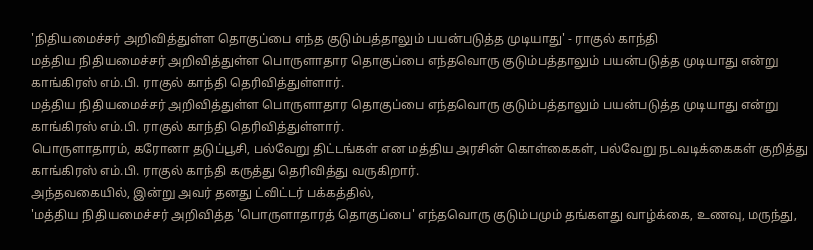'நிதியமைச்சர் அறிவித்துள்ள தொகுப்பை எந்த குடும்பத்தாலும் பயன்படுத்த முடியாது' - ராகுல் காந்தி
மத்திய நிதியமைச்சர் அறிவித்துள்ள பொருளாதார தொகுப்பை எந்தவொரு குடும்பத்தாலும் பயன்படுத்த முடியாது என்று காங்கிரஸ் எம்.பி. ராகுல் காந்தி தெரிவித்துள்ளார்.
மத்திய நிதியமைச்சர் அறிவித்துள்ள பொருளாதார தொகுப்பை எந்தவொரு குடும்பத்தாலும் பயன்படுத்த முடியாது என்று காங்கிரஸ் எம்.பி. ராகுல் காந்தி தெரிவித்துள்ளார்.
பொருளாதாரம், கரோனா தடுப்பூசி, பல்வேறு திட்டங்கள் என மத்திய அரசின் கொள்கைகள், பல்வேறு நடவடிக்கைகள் குறித்து காங்கிரஸ் எம்.பி. ராகுல் காந்தி கருத்து தெரிவித்து வருகிறார்.
அந்தவகையில், இன்று அவர் தனது ட்விட்டர் பக்கத்தில்,
'மத்திய நிதியமைச்சர் அறிவித்த 'பொருளாதாரத் தொகுப்பை' எந்தவொரு குடும்பமும் தங்களது வாழ்க்கை, உணவு, மருந்து,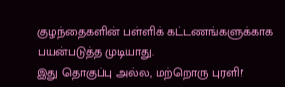குழந்தைகளின் பள்ளிக் கட்டணங்களுக்காக பயன்படுத்த முடியாது.
இது தொகுப்பு அல்ல, மற்றொரு புரளி!'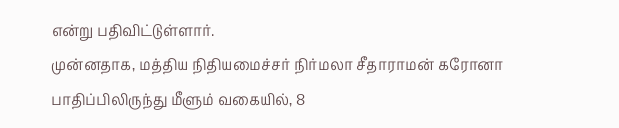என்று பதிவிட்டுள்ளார்.
முன்னதாக, மத்திய நிதியமைச்சர் நிர்மலா சீதாராமன் கரோனா பாதிப்பிலிருந்து மீளும் வகையில், 8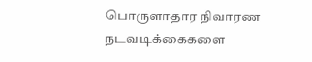பொருளாதார நிவாரண நடவடிக்கைகளை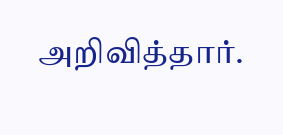அறிவித்தார்.